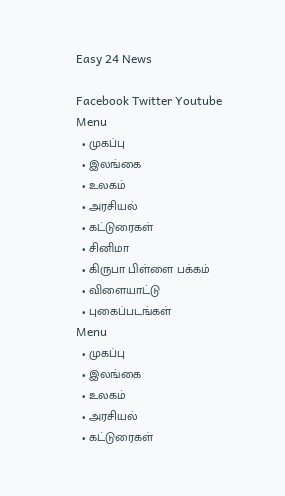Easy 24 News

Facebook Twitter Youtube
Menu
  • முகப்பு
  • இலங்கை
  • உலகம்
  • அரசியல்
  • கட்டுரைகள்
  • சினிமா
  • கிருபா பிள்ளை பக்கம்
  • விளையாட்டு
  • புகைப்படங்கள்
Menu
  • முகப்பு
  • இலங்கை
  • உலகம்
  • அரசியல்
  • கட்டுரைகள்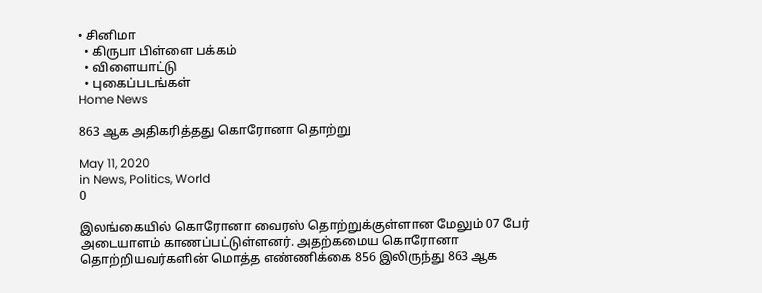• சினிமா
  • கிருபா பிள்ளை பக்கம்
  • விளையாட்டு
  • புகைப்படங்கள்
Home News

863 ஆக அதிகரித்தது கொரோனா தொற்று

May 11, 2020
in News, Politics, World
0

இலங்கையில் கொரோனா வைரஸ் தொற்றுக்குள்ளான மேலும் 07 பேர் அடையாளம் காணப்பட்டுள்ளனர். அதற்கமைய கொரோனா தொற்றியவர்களின் மொத்த எண்ணிக்கை 856 இலிருந்து 863 ஆக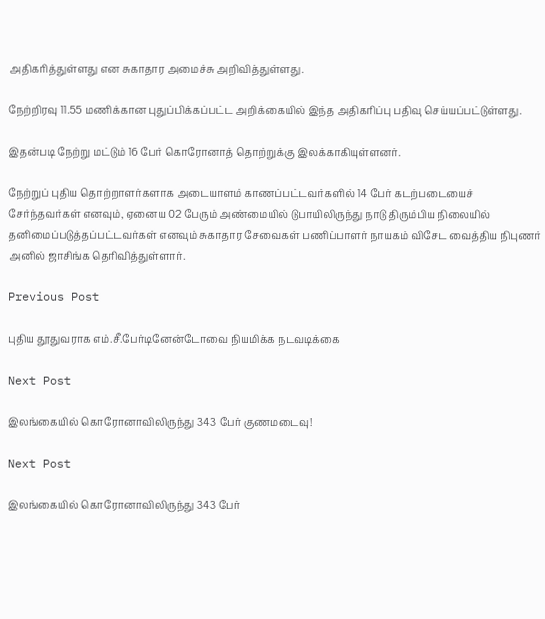அதிகரித்துள்ளது என சுகாதார அமைச்சு அறிவித்துள்ளது.

நேற்றிரவு 11.55 மணிக்கான புதுப்பிக்கப்பட்ட அறிக்கையில் இந்த அதிகரிப்பு பதிவு செய்யப்பட்டுள்ளது.

இதன்படி நேற்று மட்டும் 16 பேர் கொரோனாத் தொற்றுக்கு இலக்காகியுள்ளனர்.

நேற்றுப் புதிய தொற்றாளர்களாக அடையாளம் காணப்பட்டவர்களில் 14 பேர் கடற்படையைச் சேர்ந்தவர்கள் எனவும், ஏனைய 02 பேரும் அண்மையில் டுபாயிலிருந்து நாடு திரும்பிய நிலையில் தனிமைப்படுத்தப்பட்டவர்கள் எனவும் சுகாதார சேவைகள் பணிப்பாளர் நாயகம் விசேட வைத்திய நிபுணர் அனில் ஜாசிங்க தெரிவித்துள்ளார்.

Previous Post

புதிய தூதுவராக எம்.சீ.பேர்டினேன்டோவை நியமிக்க நடவடிக்கை

Next Post

இலங்கையில் கொரோனாவிலிருந்து 343 பேர் குணமடைவு!

Next Post

இலங்கையில் கொரோனாவிலிருந்து 343 பேர்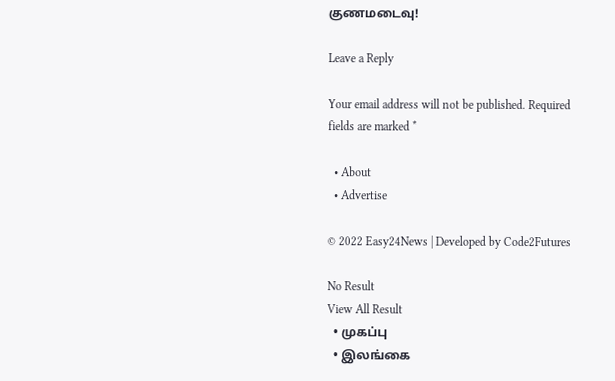குணமடைவு!

Leave a Reply

Your email address will not be published. Required fields are marked *

  • About
  • Advertise

© 2022 Easy24News | Developed by Code2Futures

No Result
View All Result
  • முகப்பு
  • இலங்கை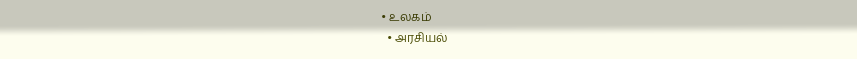• உலகம்
  • அரசியல்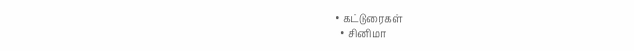• கட்டுரைகள்
  • சினிமா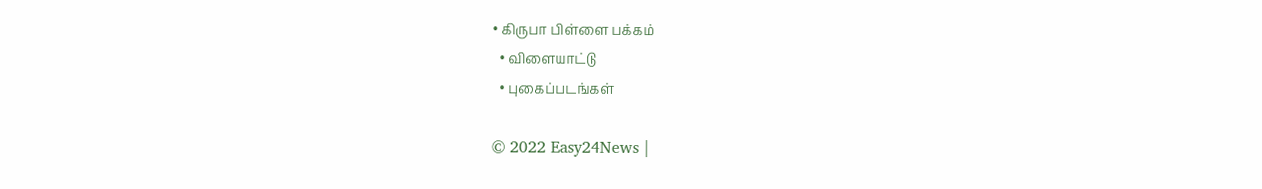• கிருபா பிள்ளை பக்கம்
  • விளையாட்டு
  • புகைப்படங்கள்

© 2022 Easy24News |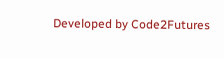Developed by Code2Futures